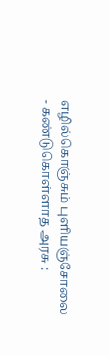எழில்கொஞ்சும் புளியஞ்சோலை - கண்டுகொள்ளாத அரசு :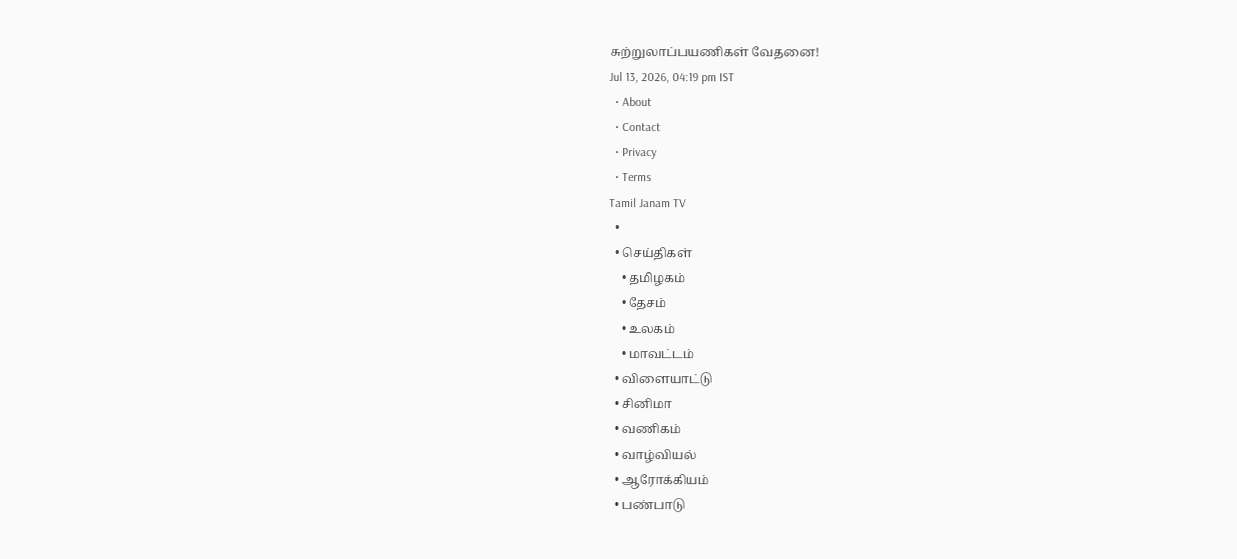சுற்றுலாப்பயணிகள் வேதனை!
Jul 13, 2026, 04:19 pm IST
  • About
  • Contact
  • Privacy
  • Terms
Tamil Janam TV
  •
  • செய்திகள்
    • தமிழகம்
    • தேசம்
    • உலகம்
    • மாவட்டம்
  • விளையாட்டு
  • சினிமா
  • வணிகம்
  • வாழ்வியல்
  • ஆரோக்கியம்
  • பண்பாடு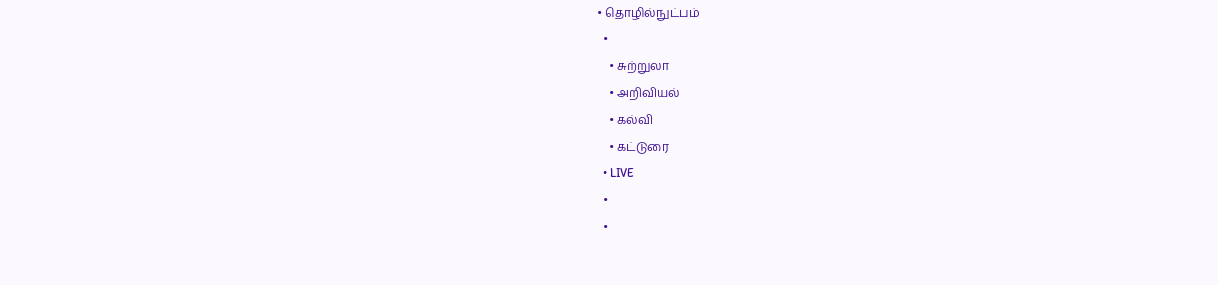• தொழில்நுட்பம்
  •
    • சுற்றுலா
    • அறிவியல்
    • கல்வி
    • கட்டுரை
  • LIVE
  •
  •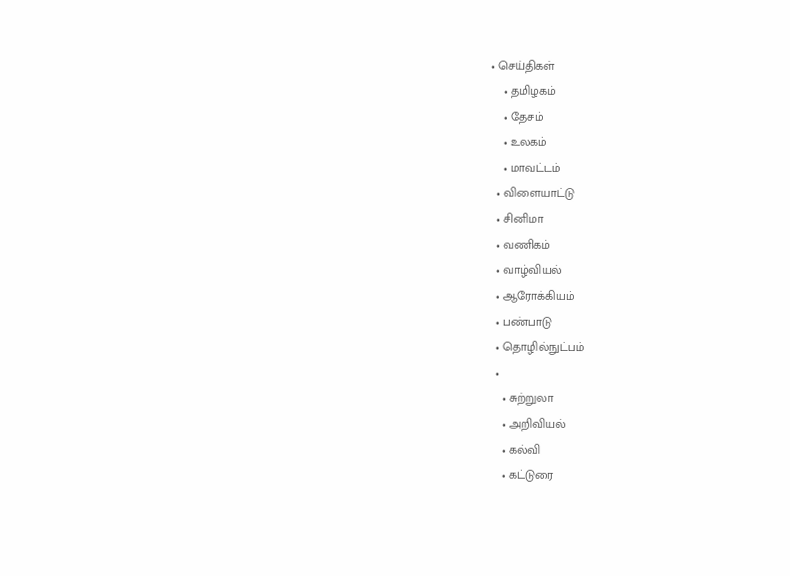• செய்திகள்
    • தமிழகம்
    • தேசம்
    • உலகம்
    • மாவட்டம்
  • விளையாட்டு
  • சினிமா
  • வணிகம்
  • வாழ்வியல்
  • ஆரோக்கியம்
  • பண்பாடு
  • தொழில்நுட்பம்
  •
    • சுற்றுலா
    • அறிவியல்
    • கல்வி
    • கட்டுரை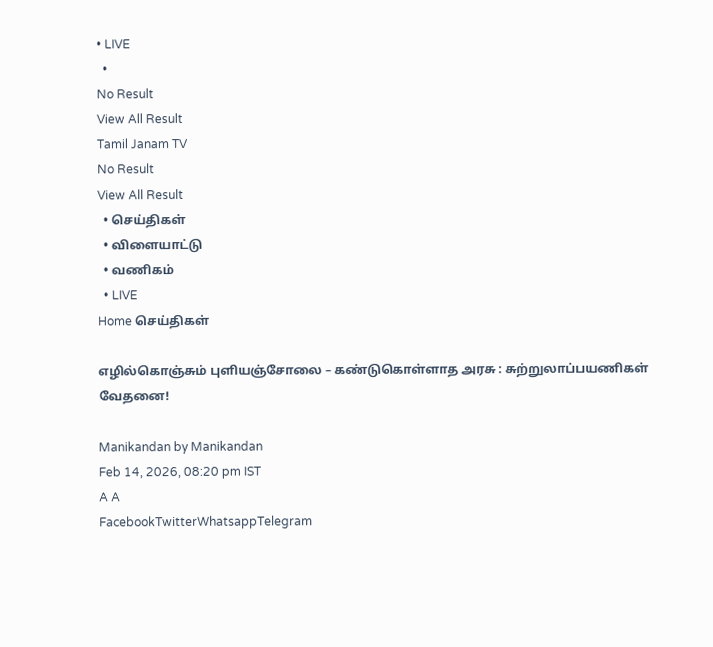• LIVE
  •
No Result
View All Result
Tamil Janam TV
No Result
View All Result
  • செய்திகள்
  • விளையாட்டு
  • வணிகம்
  • LIVE
Home செய்திகள்

எழில்கொஞ்சும் புளியஞ்சோலை – கண்டுகொள்ளாத அரசு : சுற்றுலாப்பயணிகள் வேதனை!

Manikandan by Manikandan
Feb 14, 2026, 08:20 pm IST
A A
FacebookTwitterWhatsappTelegram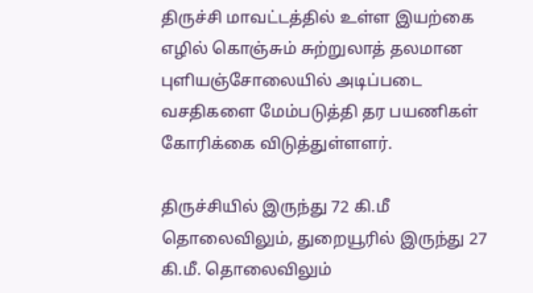திருச்சி மாவட்டத்தில் உள்ள இயற்கை எழில் கொஞ்சும் சுற்றுலாத் தலமான புளியஞ்சோலையில் அடிப்படை வசதிகளை மேம்படுத்தி தர பயணிகள் கோரிக்கை விடுத்துள்ளளர்.

திருச்சியில் இருந்து 72 கி.மீ தொலைவிலும், துறையூரில் இருந்து 27 கி.மீ. தொலைவிலும்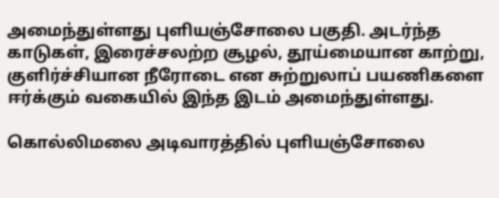அமைந்துள்ளது புளியஞ்சோலை பகுதி. அடர்ந்த காடுகள், இரைச்சலற்ற சூழல், தூய்மையான காற்று, குளிர்ச்சியான நீரோடை என சுற்றுலாப் பயணிகளை ஈர்க்கும் வகையில் இந்த இடம் அமைந்துள்ளது.

கொல்லிமலை அடிவாரத்தில் புளியஞ்சோலை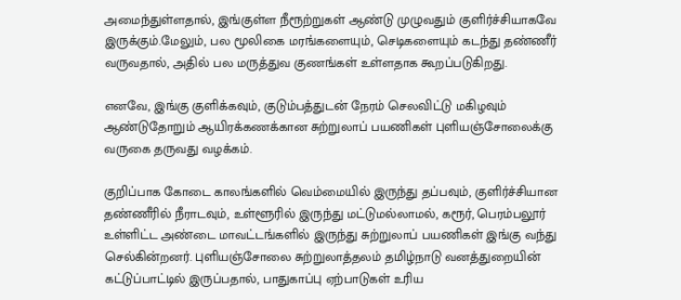அமைந்துள்ளதால், இங்குள்ள நீரூற்றுகள் ஆண்டு முழுவதும் குளிர்ச்சியாகவே இருக்கும்.மேலும், பல மூலிகை மரங்களையும், செடிகளையும் கடந்து தண்ணீர் வருவதால், அதில் பல மருத்துவ குணங்கள் உள்ளதாக கூறப்படுகிறது.

எனவே, இங்கு குளிக்கவும், குடும்பத்துடன் நேரம் செலவிட்டு மகிழவும் ஆண்டுதோறும் ஆயிரக்கணக்கான சுற்றுலாப் பயணிகள் புளியஞ்சோலைக்கு வருகை தருவது வழக்கம்.

குறிப்பாக கோடை காலங்களில் வெம்மையில் இருந்து தப்பவும், குளிர்ச்சியான தண்ணீரில் நீராடவும், உள்ளூரில் இருந்து மட்டுமல்லாமல், கரூர், பெரம்பலூர் உள்ளிட்ட அண்டை மாவட்டங்களில் இருந்து சுற்றுலாப் பயணிகள் இங்கு வந்து செல்கின்றனர். புளியஞ்சோலை சுற்றுலாத்தலம் தமிழ்நாடு வனத்துறையின் கட்டுப்பாட்டில் இருப்பதால், பாதுகாப்பு ஏற்பாடுகள் உரிய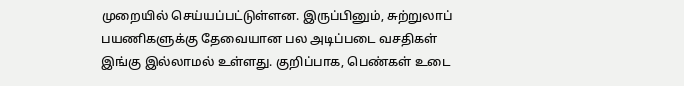முறையில் செய்யப்பட்டுள்ளன. இருப்பினும், சுற்றுலாப் பயணிகளுக்கு தேவையான பல அடிப்படை வசதிகள் இங்கு இல்லாமல் உள்ளது. குறிப்பாக, பெண்கள் உடை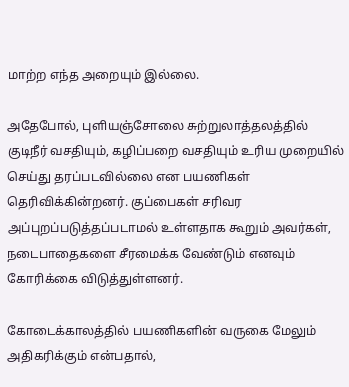மாற்ற எந்த அறையும் இல்லை.

அதேபோல், புளியஞ்சோலை சுற்றுலாத்தலத்தில் குடிநீர் வசதியும், கழிப்பறை வசதியும் உரிய முறையில் செய்து தரப்படவில்லை என பயணிகள் தெரிவிக்கின்றனர். குப்பைகள் சரிவர அப்புறப்படுத்தப்படாமல் உள்ளதாக கூறும் அவர்கள், நடைபாதைகளை சீரமைக்க வேண்டும் எனவும் கோரிக்கை விடுத்துள்ளனர்.

கோடைக்காலத்தில் பயணிகளின் வருகை மேலும் அதிகரிக்கும் என்பதால்,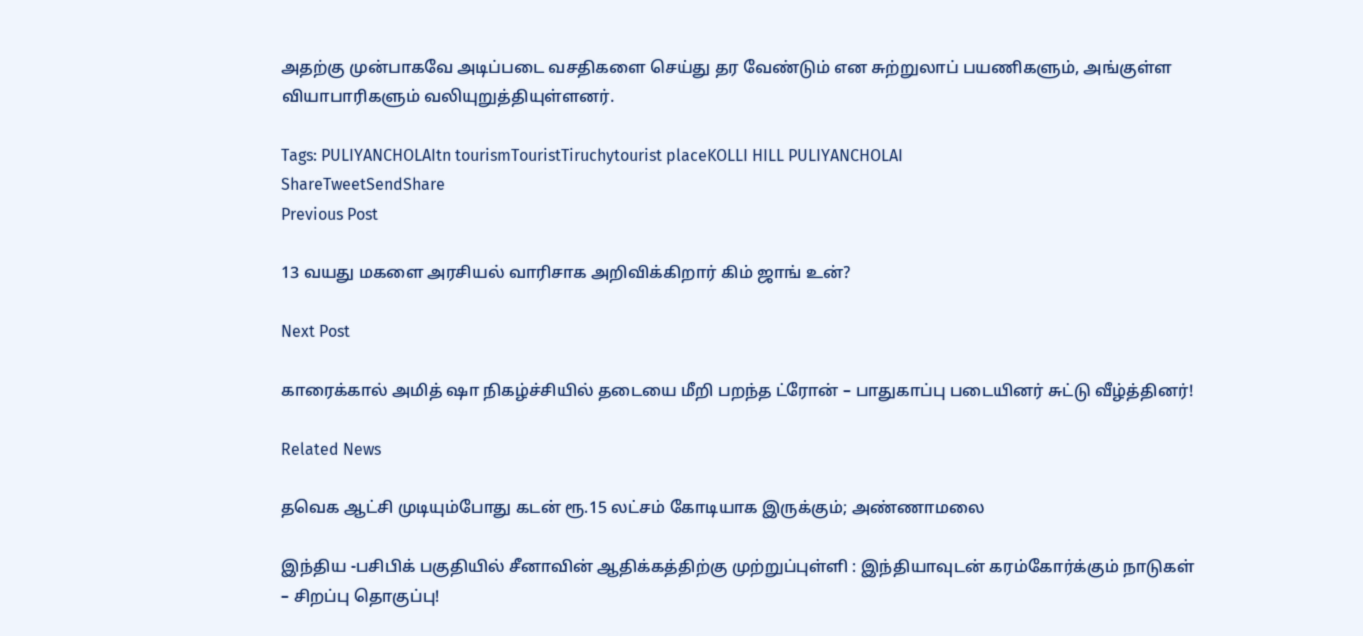அதற்கு முன்பாகவே அடிப்படை வசதிகளை செய்து தர வேண்டும் என சுற்றுலாப் பயணிகளும், அங்குள்ள வியாபாரிகளும் வலியுறுத்தியுள்ளனர்.

Tags: PULIYANCHOLAItn tourismTouristTiruchytourist placeKOLLI HILL PULIYANCHOLAI
ShareTweetSendShare
Previous Post

13 வயது மகளை அரசியல் வாரிசாக அறிவிக்கிறார் கிம் ஜாங் உன்?

Next Post

காரைக்கால் அமித் ஷா நிகழ்ச்சியில் தடையை மீறி பறந்த ட்ரோன் – பாதுகாப்பு படையினர் சுட்டு வீழ்த்தினர்!

Related News

தவெக ஆட்சி முடியும்போது கடன் ரூ.15 லட்சம் கோடியாக இருக்கும்; அண்ணாமலை

இந்திய -பசிபிக் பகுதியில் சீனாவின் ஆதிக்கத்திற்கு முற்றுப்புள்ளி : இந்தியாவுடன் கரம்கோர்க்கும் நாடுகள் – சிறப்பு தொகுப்பு!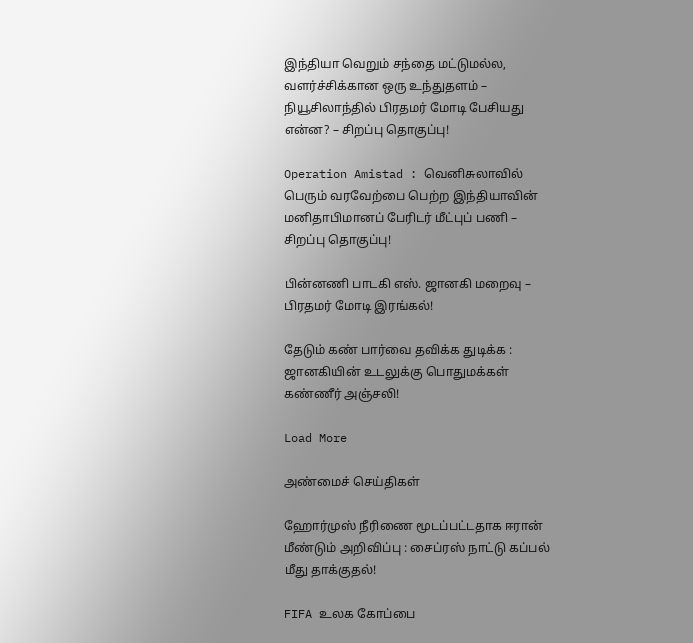இந்தியா வெறும் சந்தை மட்டுமல்ல, வளர்ச்சிக்கான ஒரு உந்துதளம் – நியூசிலாந்தில் பிரதமர் மோடி பேசியது என்ன? – சிறப்பு தொகுப்பு!

Operation Amistad : வெனிசுலாவில் பெரும் வரவேற்பை பெற்ற இந்தியாவின் மனிதாபிமானப் பேரிடர் மீட்புப் பணி – சிறப்பு தொகுப்பு!

பின்னணி பாடகி எஸ். ஜானகி மறைவு – பிரதமர் மோடி இரங்கல்!

தேடும் கண் பார்வை தவிக்க துடிக்க : ஜானகியின் உடலுக்கு பொதுமக்கள் கண்ணீர் அஞ்சலி!

Load More

அண்மைச் செய்திகள்

ஹோர்முஸ் நீரிணை மூடப்பட்டதாக ஈரான் மீண்டும் அறிவிப்பு : சைப்ரஸ் நாட்டு கப்பல் மீது தாக்குதல்!

FIFA உலக கோப்பை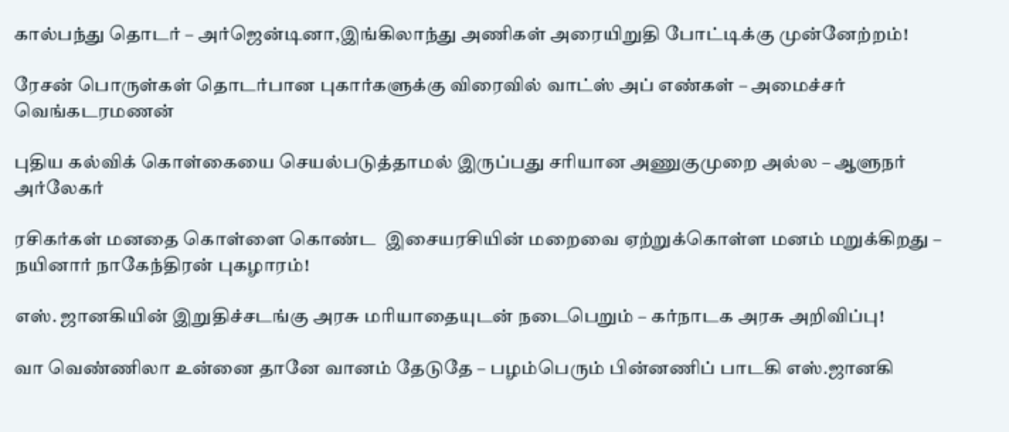கால்பந்து தொடர் – அர்ஜென்டினா,இங்கிலாந்து அணிகள் அரையிறுதி போட்டிக்கு முன்னேற்றம்!

ரேசன் பொருள்கள் தொடர்பான புகார்களுக்கு விரைவில் வாட்ஸ் அப் எண்கள் – அமைச்சர் வெங்கடரமணன்

புதிய கல்விக் கொள்கையை செயல்படுத்தாமல் இருப்பது சரியான அணுகுமுறை அல்ல – ஆளுநர் அர்லேகர்

ரசிகர்கள் மனதை கொள்ளை கொண்ட  இசையரசியின் மறைவை ஏற்றுக்கொள்ள மனம் மறுக்கிறது – நயினார் நாகேந்திரன் புகழாரம்!

எஸ். ஜானகியின் இறுதிச்சடங்கு அரசு மரியாதையுடன் நடைபெறும் – கர்நாடக அரசு அறிவிப்பு!

வா வெண்ணிலா உன்னை தானே வானம் தேடுதே – பழம்பெரும் பின்னணிப் பாடகி எஸ்.ஜானகி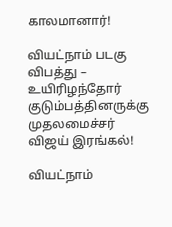காலமானார்!

வியட்நாம் படகு விபத்து – உயிரிழந்தோர் குடும்பத்தினருக்கு முதலமைச்சர் விஜய் இரங்கல்!

வியட்நாம்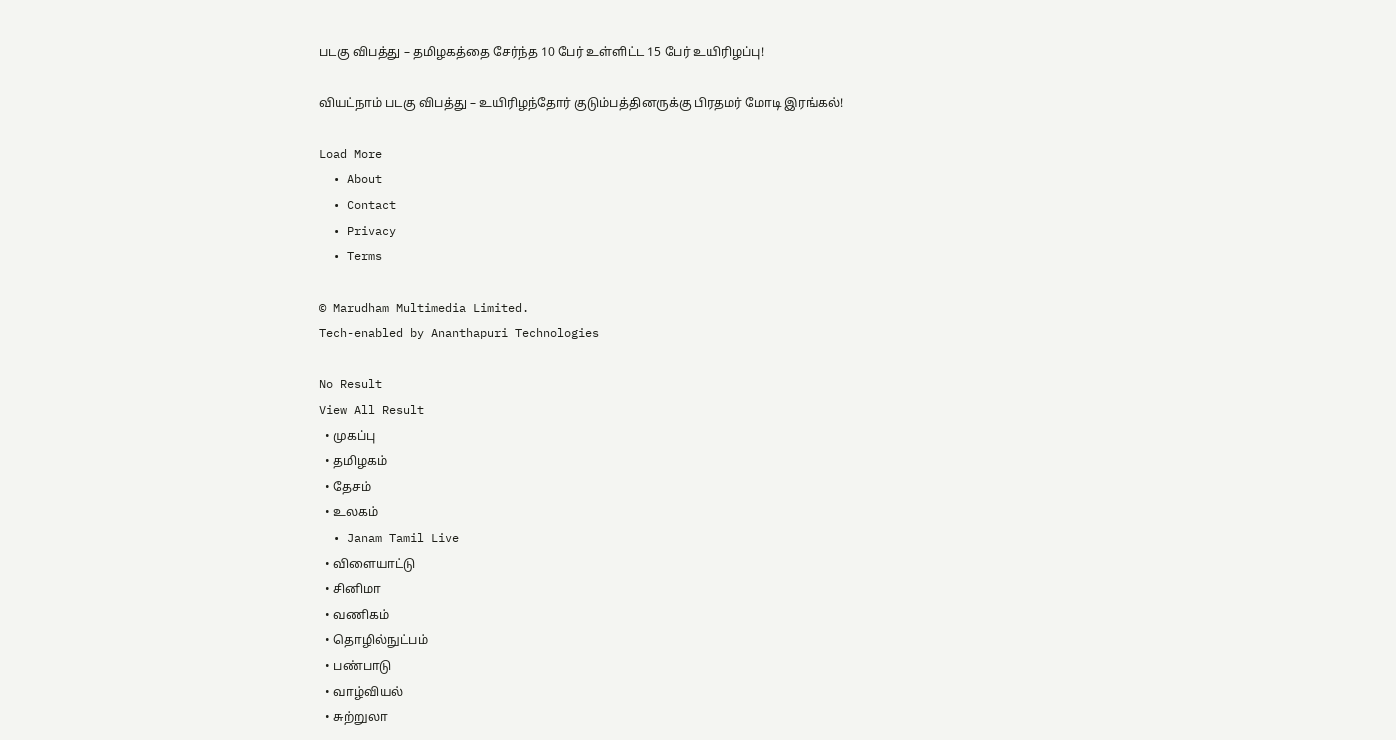படகு விபத்து – தமிழகத்தை சேர்ந்த 10 பேர் உள்ளிட்ட 15 பேர் உயிரிழப்பு!

வியட்நாம் படகு விபத்து – உயிரிழந்தோர் குடும்பத்தினருக்கு பிரதமர் மோடி இரங்கல்!

Load More
  • About
  • Contact
  • Privacy
  • Terms

© Marudham Multimedia Limited.
Tech-enabled by Ananthapuri Technologies

No Result
View All Result
  • முகப்பு
  • தமிழகம்
  • தேசம்
  • உலகம்
  • Janam Tamil Live
  • விளையாட்டு
  • சினிமா
  • வணிகம்
  • தொழில்நுட்பம்
  • பண்பாடு
  • வாழ்வியல்
  • சுற்றுலா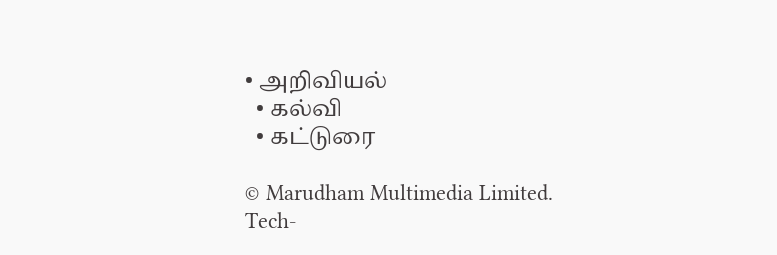• அறிவியல்
  • கல்வி
  • கட்டுரை

© Marudham Multimedia Limited.
Tech-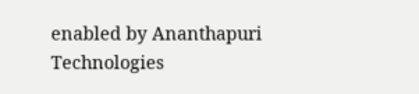enabled by Ananthapuri Technologies